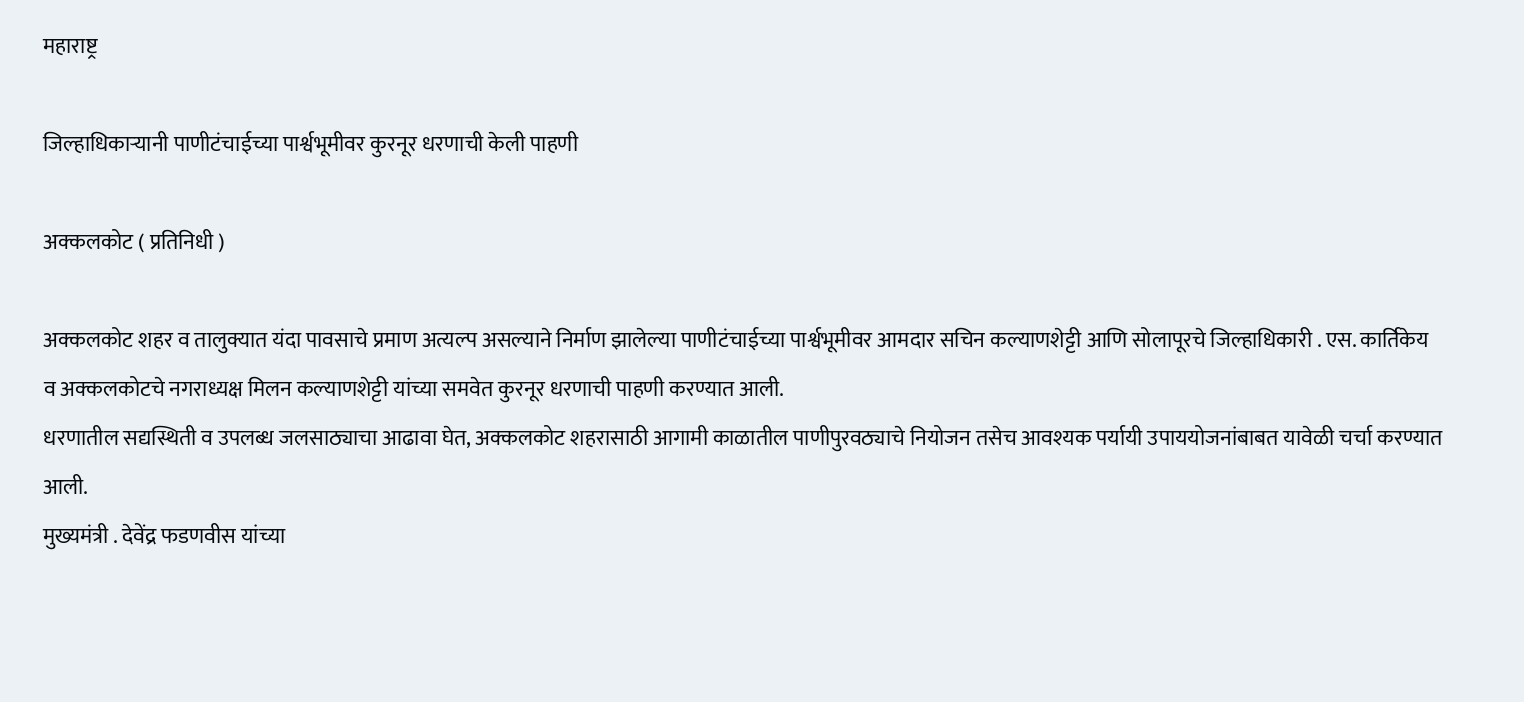महाराष्ट्र

जिल्हाधिकाऱ्यानी पाणीटंचाईच्या पार्श्वभूमीवर कुरनूर धरणाची केली पाहणी

अक्कलकोट ( प्रतिनिधी )

अक्कलकोट शहर व तालुक्यात यंदा पावसाचे प्रमाण अत्यल्प असल्याने निर्माण झालेल्या पाणीटंचाईच्या पार्श्वभूमीवर आमदार सचिन कल्याणशेट्टी आणि सोलापूरचे जिल्हाधिकारी . एस. कार्तिकेय
व अक्कलकोटचे नगराध्यक्ष मिलन कल्याणशेट्टी यांच्या समवेत कुरनूर धरणाची पाहणी करण्यात आली.
धरणातील सद्यस्थिती व उपलब्ध जलसाठ्याचा आढावा घेत, अक्कलकोट शहरासाठी आगामी काळातील पाणीपुरवठ्याचे नियोजन तसेच आवश्यक पर्यायी उपाययोजनांबाबत यावेळी चर्चा करण्यात आली.
मुख्यमंत्री . देवेंद्र फडणवीस यांच्या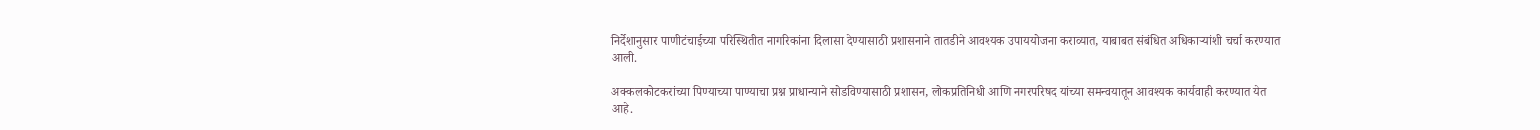निर्देशानुसार पाणीटंचाईच्या परिस्थितीत नागरिकांना दिलासा देण्यासाठी प्रशासनाने तातडीने आवश्यक उपाययोजना कराव्यात, याबाबत संबंधित अधिकाऱ्यांशी चर्चा करण्यात आली.

अक्कलकोटकरांच्या पिण्याच्या पाण्याचा प्रश्न प्राधान्याने सोडविण्यासाठी प्रशासन, लोकप्रतिनिधी आणि नगरपरिषद यांच्या समन्वयातून आवश्यक कार्यवाही करण्यात येत आहे.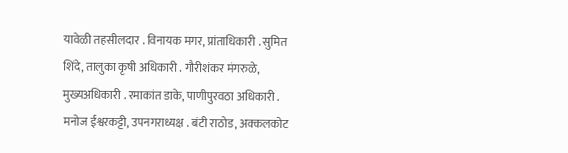यावेळी तहसीलदार . विनायक मगर, प्रांताधिकारी . सुमित शिंदे, तालुका कृषी अधिकारी . गौरीशंकर मंगरुळे, मुख्यअधिकारी . रमाकांत डाके, पाणीपुरवठा अधिकारी . मनोज ईश्वरकट्टी, उपनगराध्यक्ष . बंटी राठोड, अक्कलकोट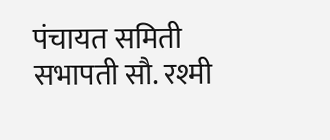पंचायत समिती सभापती सौ. रश्मी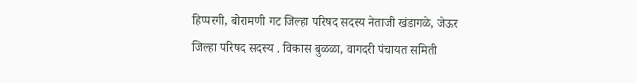हिप्परगी, बोरामणी गट जिल्हा परिषद सदस्य नेताजी खंडागळे, जेऊर जिल्हा परिषद सदस्य . विकास बुळळा, वागदरी पंचायत समिती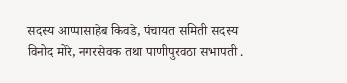सदस्य आप्पासाहेब किवडे, पंचायत समिती सदस्य विनोद मोरे, नगरसेवक तथा पाणीपुरवठा सभापती .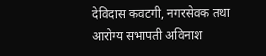देविदास कवटगी, नगरसेवक तथा आरोग्य सभापती अविनाश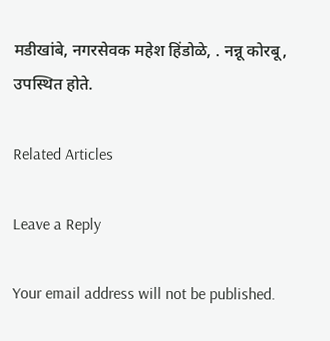मडीखांबे, नगरसेवक महेश हिंडोळे, . नन्नू कोरबू, उपस्थित होते.

Related Articles

Leave a Reply

Your email address will not be published.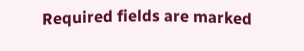Required fields are marked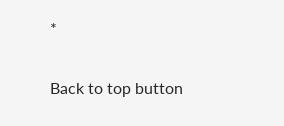*

Back to top button